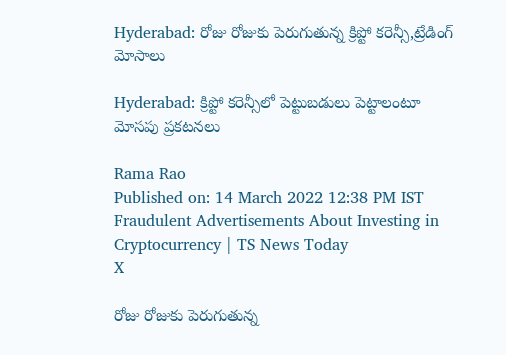Hyderabad: రోజు రోజుకు పెరుగుతున్న క్రిప్టో కరెన్సీ,ట్రేడింగ్ మోసాలు

Hyderabad: క్రిప్టో కరెన్సీలో పెట్టుబడులు పెట్టాలంటూ మోసపు ప్రకటనలు

Rama Rao
Published on: 14 March 2022 12:38 PM IST
Fraudulent Advertisements About Investing in Cryptocurrency | TS News Today
X

రోజు రోజుకు పెరుగుతున్న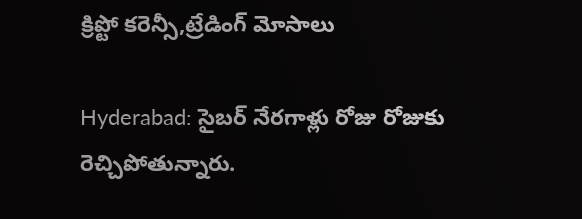క్రిప్టో కరెన్సీ,ట్రేడింగ్ మోసాలు

Hyderabad: సైబర్ నేరగాళ్లు రోజు రోజుకు రెచ్చిపోతున్నారు.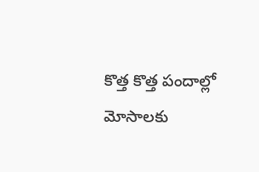కొత్త కొత్త పందాల్లో మోసాలకు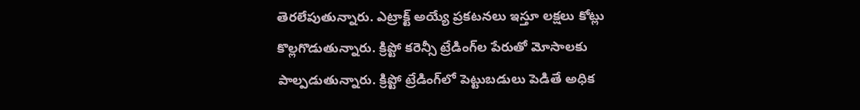తెరలేపుతున్నారు. ఎట్రాక్ట్ అయ్యే ప్రకటనలు ఇస్తూ లక్షలు కోట్లు కొల్లగొడుతున్నారు. క్రిప్టో కరెన్సీ ట్రేడింగ్‌ల పేరుతో మోసాలకు పాల్పడుతున్నారు. క్రిప్టో ట్రేడింగ్‌లో పెట్టుబడులు పెడితే అధిక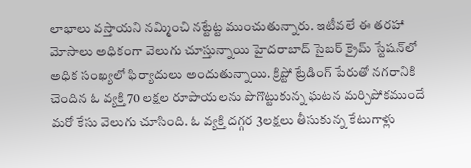లాభాలు వస్తాయని నమ్మించి నట్టేట్ట ముంచుతున్నారు. ఇటీవలే ఈ తరహా మోసాలు అధికంగా వెలుగు చూస్తున్నాయి హైదరాబాద్ సైబర్ క్రైమ్ స్టేషన్‌లో అధిక సంఖ్యలో ఫిర్యాదులు అందుతున్నాయి. క్రిప్టో ట్రేడింగ్ పేరుతో నగరానికి చెందిన ఓ వ్యక్తి 70 లక్షల రూపాయలను పొగొట్టుకున్న ఘటన మర్చిపోకముందే మరో కేసు వెలుగు చూసింది. ఓ వ్యక్తి దగ్గర 3లక్షలు తీసుకున్న కేటుగాళ్లు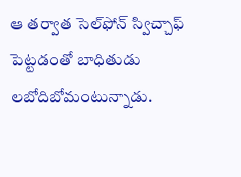ఆ తర్వాత సెల్‌ఫోన్ స్విచ్చాఫ్ పెట్టడంతో బాధితుడు లబోదిబోమంటున్నాడు.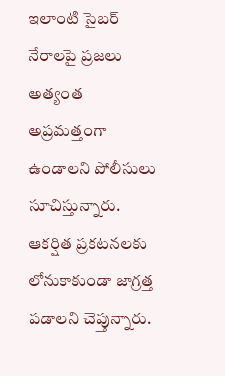ఇలాంటి సైబర్ నేరాలపై ప్రజలు అత్యంత అప్రమత్తంగా ఉండాలని పోలీసులు సూచిస్తున్నారు. ఆకర్షిత ప్రకటనలకు లోనుకాకుండా జాగ్రత్త పడాలని చెప్తున్నారు.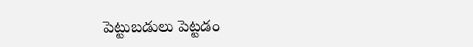పెట్టుబడులు పెట్టడం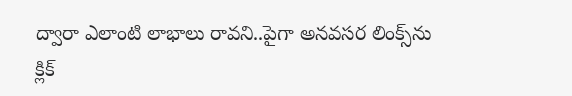ద్వారా ఎలాంటి లాభాలు రావని..పైగా అనవసర లింక్స్‌ను క్లిక్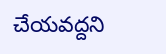చేయవద్దని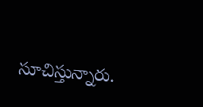సూచిస్తున్నారు.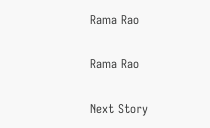Rama Rao

Rama Rao

Next Story